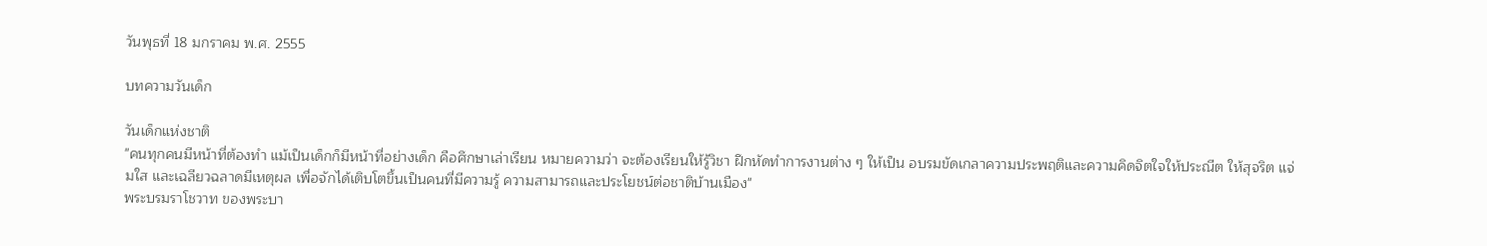วันพุธที่ 18 มกราคม พ.ศ. 2555

บทความวันเด็ก

วันเด็กแห่งชาติ
"คนทุกคนมีหน้าที่ต้องทำ แม้เป็นเด็กก็มีหน้าที่อย่างเด็ก คือศึกษาเล่าเรียน หมายความว่า จะต้องเรียนให้รู้วิชา ฝึกหัดทำการงานต่าง ๆ ให้เป็น อบรมขัดเกลาความประพฤติและความคิดจิตใจให้ประณีต ให้สุจริต แจ่มใส และเฉลียวฉลาดมีเหตุผล เพื่อจักได้เติบโตขึ้นเป็นคนที่มีความรู้ ความสามารถและประโยชน์ต่อชาติบ้านเมือง"
พระบรมราโชวาท ของพระบา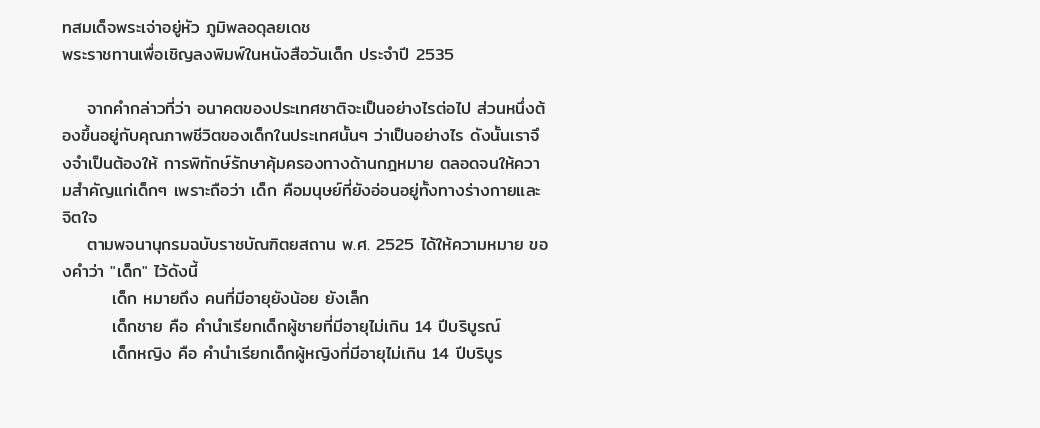ทสมเด็จพระเจ่าอยู่หัว ภูมิพลอดุลยเดช
พระราชทานเพื่อเชิญลงพิมพ์ในหนังสือวันเด็ก ประจำปี 2535

    จากคำกล่าวที่ว่า อนาคตของประเทศชาติจะเป็นอย่างไรต่อไป ส่วนหนึ่งต้องขึ้นอยู่กับคุณภาพชีวิตของเด็กในประเทศนั้นๆ ว่าเป็นอย่างไร ดังนั้นเราจึงจำเป็นต้องให้ การพิทักษ์รักษาคุ้มครองทางด้านกฎหมาย ตลอดจนให้ความสำคัญแก่เด็กๆ เพราะถือว่า เด็ก คือมนุษย์ที่ยังอ่อนอยู่ทั้งทางร่างกายและจิตใจ
    ตามพจนานุกรมฉบับราชบัณฑิตยสถาน พ.ศ. 2525 ได้ให้ความหมาย ของคำว่า "เด็ก" ไว้ดังนี้
        เด็ก หมายถึง คนที่มีอายุยังน้อย ยังเล็ก
        เด็กชาย คือ คำนำเรียกเด็กผู้ชายที่มีอายุไม่เกิน 14 ปีบริบูรณ์
        เด็กหญิง คือ คำนำเรียกเด็กผู้หญิงที่มีอายุไม่เกิน 14 ปีบริบูร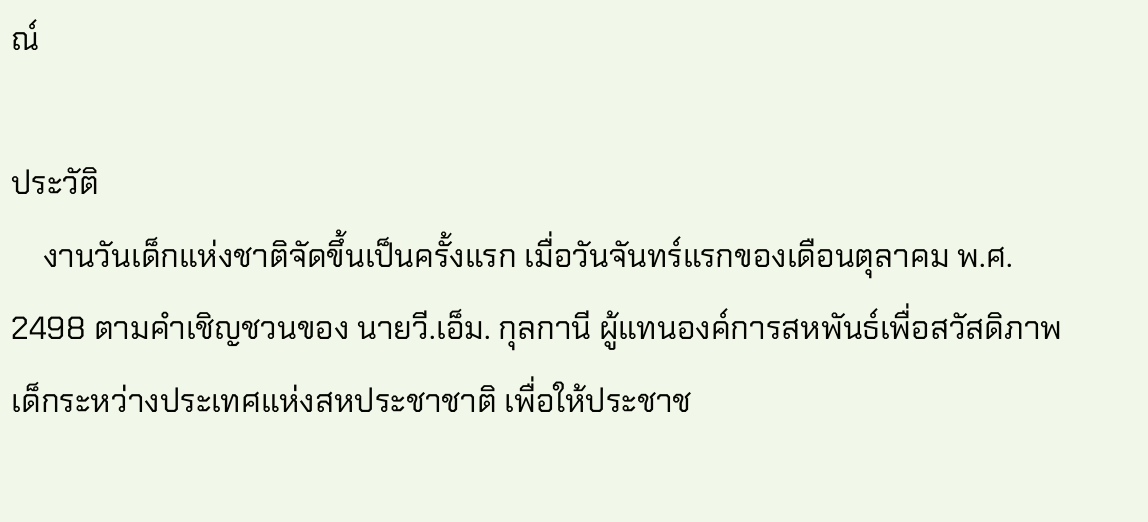ณ์

ประวัติ
    งานวันเด็กแห่งชาติจัดขึ้นเป็นครั้งแรก เมื่อวันจันทร์แรกของเดือนตุลาคม พ.ศ. 2498 ตามคำเชิญชวนของ นายวี.เอ็ม. กุลกานี ผู้แทนองค์การสหพันธ์เพื่อสวัสดิภาพเด็กระหว่างประเทศแห่งสหประชาชาติ เพื่อให้ประชาช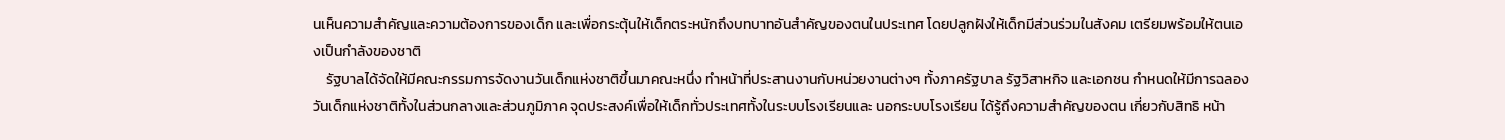นเห็นความสำคัญและความต้องการของเด็ก และเพื่อกระตุ้นให้เด็กตระหนักถึงบทบาทอันสำคัญของตนในประเทศ โดยปลูกฝังให้เด็กมีส่วนร่วมในสังคม เตรียมพร้อมให้ตนเองเป็นกำลังของชาติ
    รัฐบาลได้จัดให้มีคณะกรรมการจัดงานวันเด็กแห่งชาติขึ้นมาคณะหนึ่ง ทำหน้าที่ประสานงานกับหน่วยงานต่างๆ ทั้งภาครัฐบาล รัฐวิสาหกิจ และเอกชน กำหนดให้มีการฉลองวันเด็กแห่งชาติทั้งในส่วนกลางและส่วนภูมิภาค จุดประสงค์เพื่อให้เด็กทั่วประเทศทั้งในระบบโรงเรียนและ นอกระบบโรงเรียน ได้รู้ถึงความสำคัญของตน เกี่ยวกับสิทธิ หน้า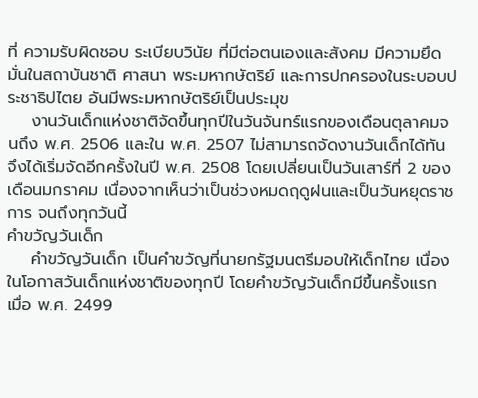ที่ ความรับผิดชอบ ระเบียบวินัย ที่มีต่อตนเองและสังคม มีความยึดมั่นในสถาบันชาติ ศาสนา พระมหากษัตริย์ และการปกครองในระบอบประชาธิปไตย อันมีพระมหากษัตริย์เป็นประมุข
    งานวันเด็กแห่งชาติจัดขึ้นทุกปีในวันจันทร์แรกของเดือนตุลาคมจนถึง พ.ศ. 2506 และใน พ.ศ. 2507 ไม่สามารถจัดงานวันเด็กได้ทัน จึงได้เริ่มจัดอีกครั้งในปี พ.ศ. 2508 โดยเปลี่ยนเป็นวันเสาร์ที่ 2 ของเดือนมกราคม เนื่องจากเห็นว่าเป็นช่วงหมดฤดูฝนและเป็นวันหยุดราชการ จนถึงทุกวันนี้
คำขวัญวันเด็ก
    คำขวัญวันเด็ก เป็นคำขวัญที่นายกรัฐมนตรีมอบให้เด็กไทย เนื่องในโอกาสวันเด็กแห่งชาติของทุกปี โดยคำขวัญวันเด็กมีขึ้นครั้งแรก เมื่อ พ.ศ. 2499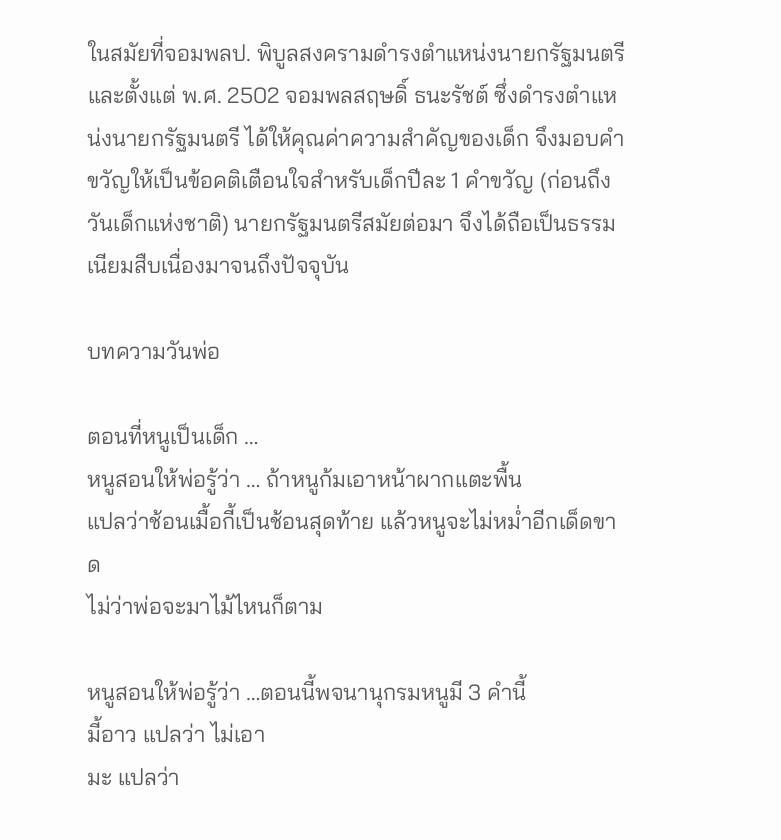ในสมัยที่จอมพลป. พิบูลสงครามดำรงตำแหน่งนายกรัฐมนตรี และตั้งแต่ พ.ศ. 2502 จอมพลสฤษดิ์ ธนะรัชต์ ซึ่งดำรงตำแหน่งนายกรัฐมนตรี ได้ให้คุณค่าความสำคัญของเด็ก จึงมอบคำขวัญให้เป็นข้อคติเตือนใจสำหรับเด็กปีละ 1 คำขวัญ (ก่อนถึงวันเด็กแห่งชาติ) นายกรัฐมนตรีสมัยต่อมา จึงได้ถือเป็นธรรมเนียมสืบเนื่องมาจนถึงปัจจุบัน

บทความวันพ่อ

ตอนที่หนูเป็นเด็ก …
หนูสอนให้พ่อรู้ว่า … ถ้าหนูก้มเอาหน้าผากแตะพื้น
แปลว่าช้อนเมื้อกี้เป็นช้อนสุดท้าย แล้วหนูจะไม่หม่ำอีกเด็ดขาด
ไม่ว่าพ่อจะมาไม้ไหนก็ตาม

หนูสอนให้พ่อรู้ว่า …ตอนนี้พจนานุกรมหนูมี 3 คำนี้
มี้อาว แปลว่า ไม่เอา
มะ แปลว่า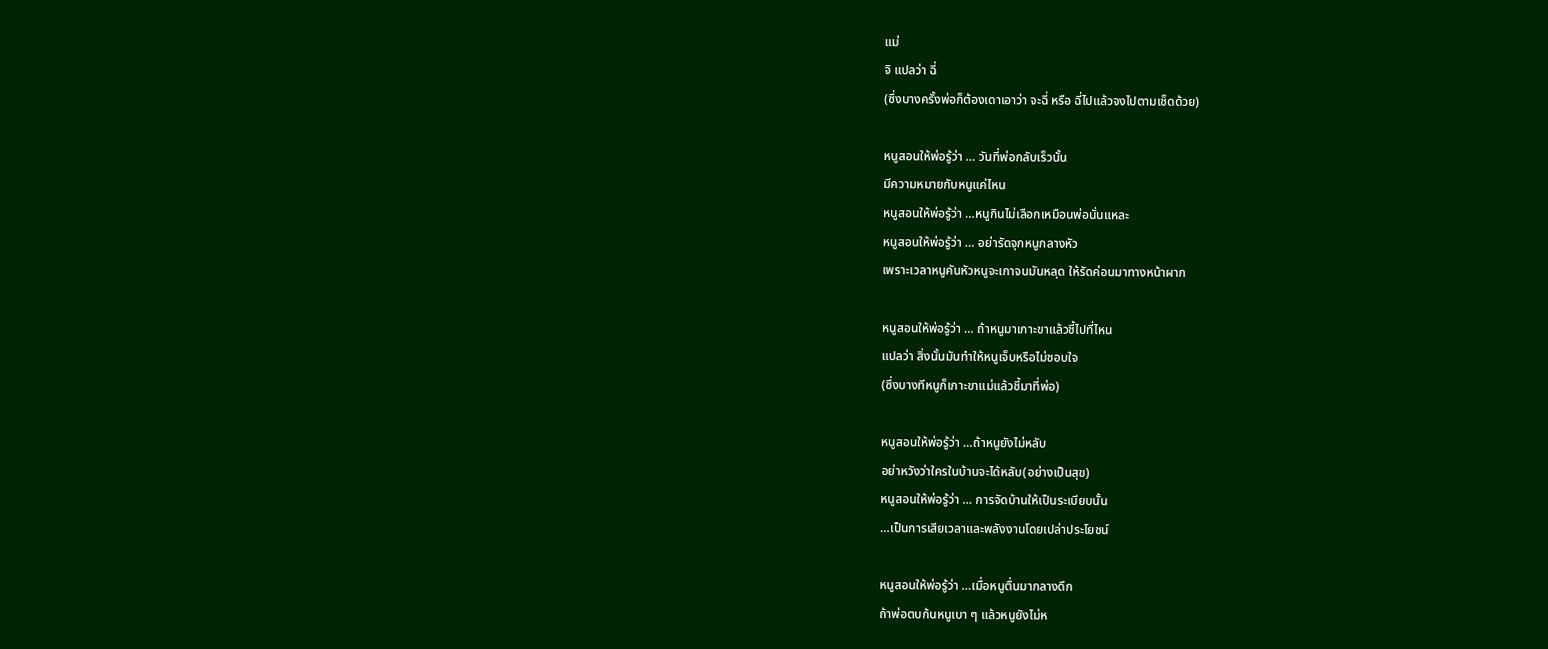แม่
จิ แปลว่า ฉี่
(ซึ่งบางครั้งพ่อก็ต้องเดาเอาว่า จะฉี่ หรือ ฉี่ไปแล้วจงไปตามเช็ดด้วย)

หนูสอนให้พ่อรู้ว่า … วันที่พ่อกลับเร็วนั้น
มีความหมายกับหนูแค่ไหน
หนูสอนให้พ่อรู้ว่า …หนูกินไม่เลือกเหมือนพ่อนั่นแหละ
หนูสอนให้พ่อรู้ว่า … อย่ารัดจุกหนูกลางหัว
เพราะเวลาหนูคันหัวหนูจะเกาจนมันหลุด ให้รัดค่อนมาทางหน้าผาก

หนูสอนให้พ่อรู้ว่า … ถ้าหนูมาเกาะขาแล้วชี้ไปที่ไหน
แปลว่า สิ่งนั้นมันทำให้หนูเจ็บหรือไม่ชอบใจ
(ซึ่งบางทีหนูก็เกาะขาแม่แล้วชี้มาที่พ่อ)

หนูสอนให้พ่อรู้ว่า …ถ้าหนูยังไม่หลับ
อย่าหวังว่าใครในบ้านจะได้หลับ(อย่างเป็นสุข)
หนูสอนให้พ่อรู้ว่า … การจัดบ้านให้เป็นระเบียบนั้น
…เป็นการเสียเวลาและพลังงานโดยเปล่าประโยชน์

หนูสอนให้พ่อรู้ว่า …เมื่อหนูตื่นมากลางดึก
ถ้าพ่อตบก้นหนูเบา ๆ แล้วหนูยังไม่ห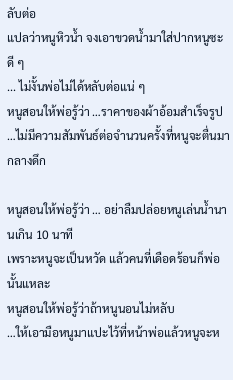ลับต่อ
แปลว่าหนูหิวน้ำ จงเอาขวดน้ำมาใส่ปากหนูซะดี ๆ
... ไม่งั้นพ่อไม่ได้หลับต่อแน่ ๆ
หนูสอนให้พ่อรู้ว่า …ราคาของผ้าอ้อมสำเร็จรูป
…ไม่มีความสัมพันธ์ต่อจำนวนครั้งที่หนูจะตื่นมากลางดึก

หนูสอนให้พ่อรู้ว่า … อย่าลืมปล่อยหนูเล่นน้ำนานเกิน 10 นาที
เพราะหนูจะเป็นหวัด แล้วคนที่เดือดร้อนก็พ่อนั้นแหละ
หนูสอนให้พ่อรู้ว่าถ้าหนูนอนไม่หลับ
…ให้เอามือหนูมาแปะไว้ที่หน้าพ่อแล้วหนูจะห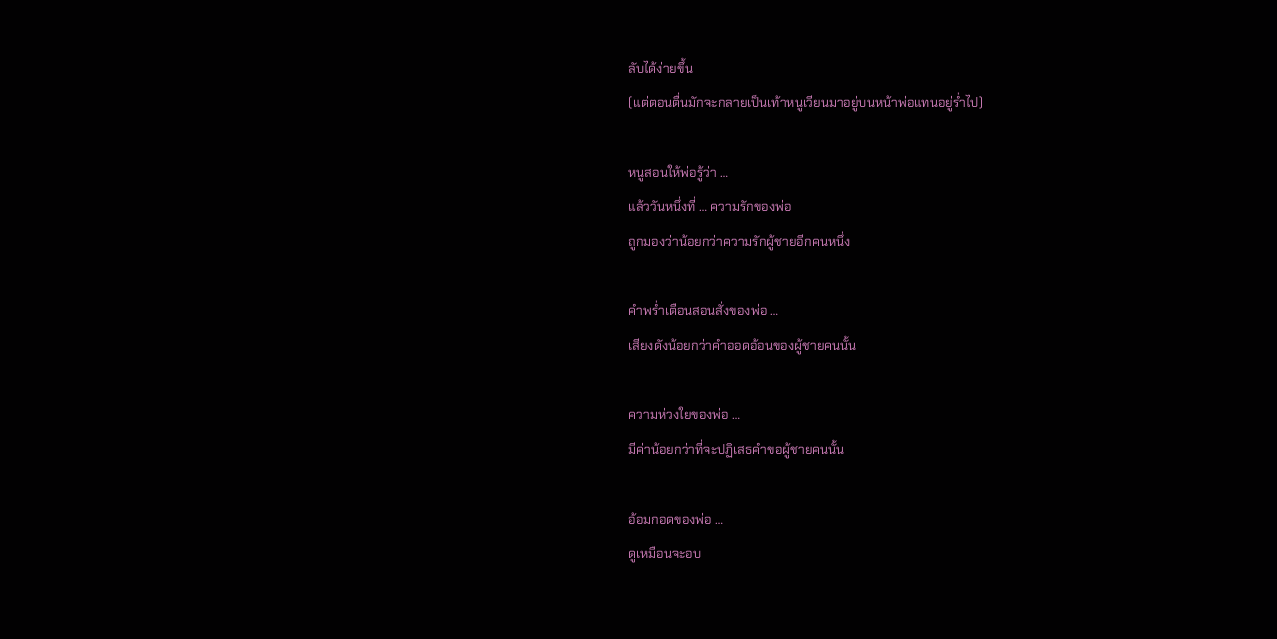ลับได้ง่ายขึ้น
(แต่ตอนตื่นมักจะกลายเป็นเท้าหนูเวียนมาอยู่บนหน้าพ่อแทนอยู่ร่ำไป)

หนูสอนให้พ่อรู้ว่า …
แล้ววันหนึ่งที่ … ความรักของพ่อ
ถูกมองว่าน้อยกว่าความรักผู้ชายอีกคนหนึ่ง

คำพร่ำเตือนสอนสั่งของพ่อ …
เสียงดังน้อยกว่าคำออดอ้อนของผู้ชายคนนั้น

ความห่วงใยของพ่อ …
มีค่าน้อยกว่าที่จะปฏิเสธคำขอผู้ชายคนนั้น

อ้อมกอดของพ่อ …
ดูเหมือนจะอบ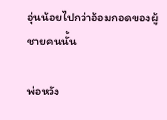อุ่นน้อยไปกว่าอ้อมกอดของผู้ชายคนนั้น

พ่อหวัง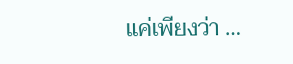แค่เพียงว่า …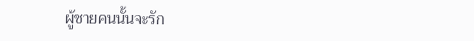ผู้ชายคนนั้นจะรัก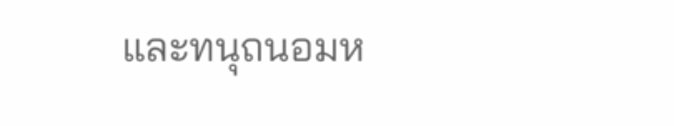และทนุถนอมห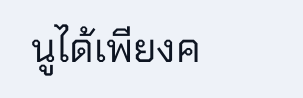นูได้เพียงค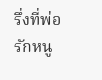รึ่งที่พ่อรักหนู